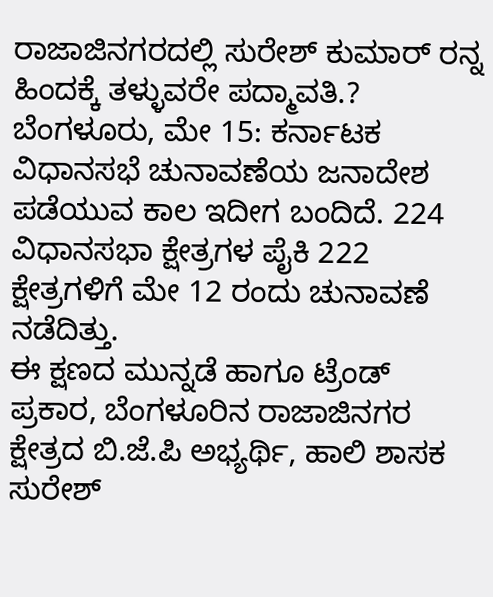ರಾಜಾಜಿನಗರದಲ್ಲಿ ಸುರೇಶ್ ಕುಮಾರ್ ರನ್ನ ಹಿಂದಕ್ಕೆ ತಳ್ಳುವರೇ ಪದ್ಮಾವತಿ.?
ಬೆಂಗಳೂರು, ಮೇ 15: ಕರ್ನಾಟಕ ವಿಧಾನಸಭೆ ಚುನಾವಣೆಯ ಜನಾದೇಶ ಪಡೆಯುವ ಕಾಲ ಇದೀಗ ಬಂದಿದೆ. 224 ವಿಧಾನಸಭಾ ಕ್ಷೇತ್ರಗಳ ಪೈಕಿ 222 ಕ್ಷೇತ್ರಗಳಿಗೆ ಮೇ 12 ರಂದು ಚುನಾವಣೆ ನಡೆದಿತ್ತು.
ಈ ಕ್ಷಣದ ಮುನ್ನಡೆ ಹಾಗೂ ಟ್ರೆಂಡ್ ಪ್ರಕಾರ, ಬೆಂಗಳೂರಿನ ರಾಜಾಜಿನಗರ ಕ್ಷೇತ್ರದ ಬಿ.ಜೆ.ಪಿ ಅಭ್ಯರ್ಥಿ, ಹಾಲಿ ಶಾಸಕ ಸುರೇಶ್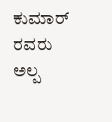ಕುಮಾರ್ ರವರು ಅಲ್ಪ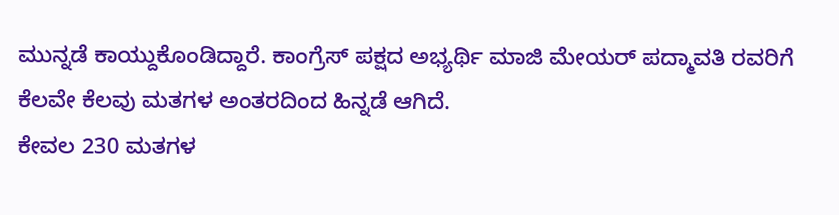ಮುನ್ನಡೆ ಕಾಯ್ದುಕೊಂಡಿದ್ದಾರೆ. ಕಾಂಗ್ರೆಸ್ ಪಕ್ಷದ ಅಭ್ಯರ್ಥಿ ಮಾಜಿ ಮೇಯರ್ ಪದ್ಮಾವತಿ ರವರಿಗೆ ಕೆಲವೇ ಕೆಲವು ಮತಗಳ ಅಂತರದಿಂದ ಹಿನ್ನಡೆ ಆಗಿದೆ.
ಕೇವಲ 230 ಮತಗಳ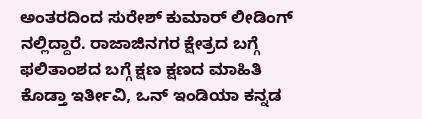ಅಂತರದಿಂದ ಸುರೇಶ್ ಕುಮಾರ್ ಲೀಡಿಂಗ್ ನಲ್ಲಿದ್ದಾರೆ. ರಾಜಾಜಿನಗರ ಕ್ಷೇತ್ರದ ಬಗ್ಗೆ ಫಲಿತಾಂಶದ ಬಗ್ಗೆ ಕ್ಷಣ ಕ್ಷಣದ ಮಾಹಿತಿ ಕೊಡ್ತಾ ಇರ್ತೀವಿ, ಒನ್ ಇಂಡಿಯಾ ಕನ್ನಡ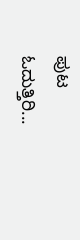ಪುಟ ಓದುತ್ತಿರಿ...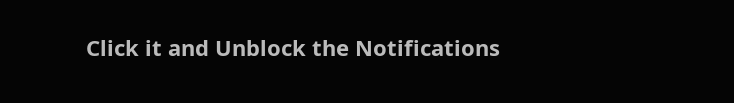Click it and Unblock the Notifications